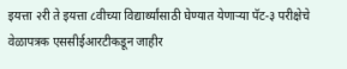इयत्ता २री ते इयत्ता ८वीच्या विद्यार्थ्यांसाठी घेण्यात येणाऱ्या पॅट-३ परीक्षेचे वेळापत्रक एससीईआरटीकडून जाहीर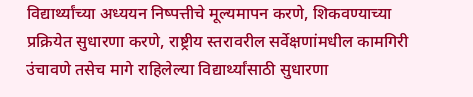विद्यार्थ्यांच्या अध्ययन निष्पत्तीचे मूल्यमापन करणे, शिकवण्याच्या प्रक्रियेत सुधारणा करणे, राष्ट्रीय स्तरावरील सर्वेक्षणांमधील कामगिरी उंचावणे तसेच मागे राहिलेल्या विद्यार्थ्यांसाठी सुधारणा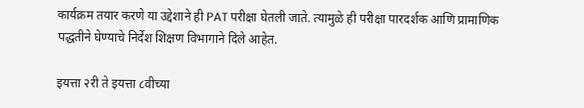कार्यक्रम तयार करणे या उद्देशाने ही PAT परीक्षा घेतली जाते. त्यामुळे ही परीक्षा पारदर्शक आणि प्रामाणिक पद्धतीने घेण्याचे निर्देश शिक्षण विभागाने दिले आहेत.

इयत्ता २री ते इयत्ता ८वीच्या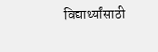विद्यार्थ्यांसाठी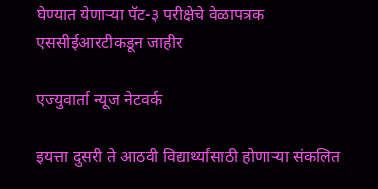घेण्यात येणाऱ्या पॅट-३ परीक्षेचे वेळापत्रक एससीईआरटीकडून जाहीर

एज्युवार्ता न्यूज नेटवर्क

इयत्ता दुसरी ते आठवी विद्यार्थ्यांसाठी होणाऱ्या संकलित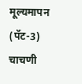मूल्यमापन (पॅट-3) चाचणी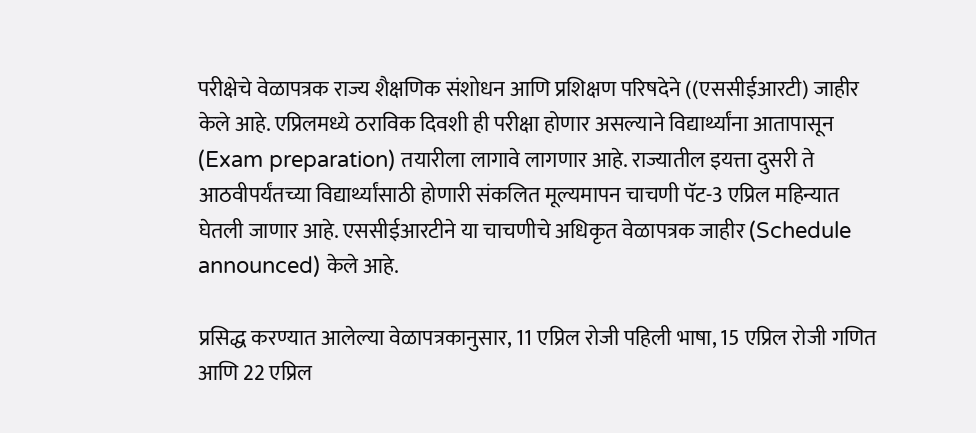परीक्षेचे वेळापत्रक राज्य शैक्षणिक संशोधन आणि प्रशिक्षण परिषदेने ((एससीईआरटी) जाहीर केले आहे. एप्रिलमध्ये ठराविक दिवशी ही परीक्षा होणार असल्याने विद्यार्थ्यांना आतापासून (Exam preparation) तयारीला लागावे लागणार आहे. राज्यातील इयत्ता दुसरी ते आठवीपर्यंतच्या विद्यार्थ्यांसाठी होणारी संकलित मूल्यमापन चाचणी पॅट-3 एप्रिल महिन्यात घेतली जाणार आहे. एससीईआरटीने या चाचणीचे अधिकृत वेळापत्रक जाहीर (Schedule announced) केले आहे.

प्रसिद्ध करण्यात आलेल्या वेळापत्रकानुसार, 11 एप्रिल रोजी पहिली भाषा, 15 एप्रिल रोजी गणित आणि 22 एप्रिल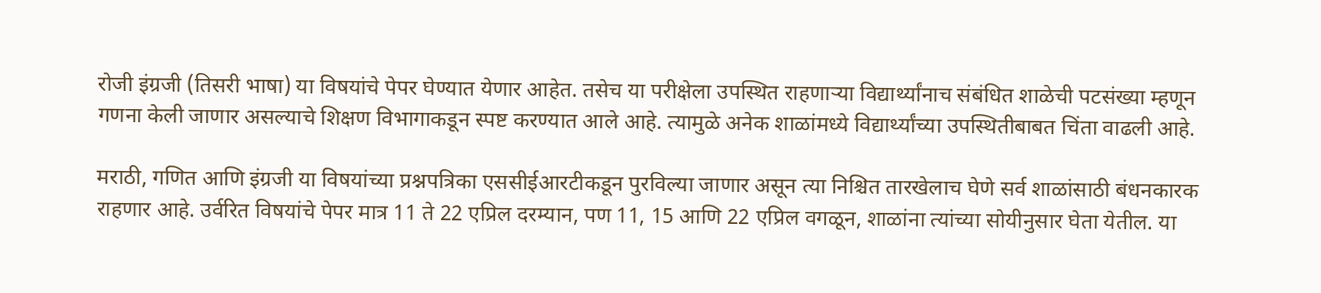रोजी इंग्रजी (तिसरी भाषा) या विषयांचे पेपर घेण्यात येणार आहेत. तसेच या परीक्षेला उपस्थित राहणाऱ्या विद्यार्थ्यांनाच संबंधित शाळेची पटसंख्या म्हणून गणना केली जाणार असल्याचे शिक्षण विभागाकडून स्पष्ट करण्यात आले आहे. त्यामुळे अनेक शाळांमध्ये विद्यार्थ्यांच्या उपस्थितीबाबत चिंता वाढली आहे.

मराठी, गणित आणि इंग्रजी या विषयांच्या प्रश्नपत्रिका एससीईआरटीकडून पुरविल्या जाणार असून त्या निश्चित तारखेलाच घेणे सर्व शाळांसाठी बंधनकारक राहणार आहे. उर्वरित विषयांचे पेपर मात्र 11 ते 22 एप्रिल दरम्यान, पण 11, 15 आणि 22 एप्रिल वगळून, शाळांना त्यांच्या सोयीनुसार घेता येतील. या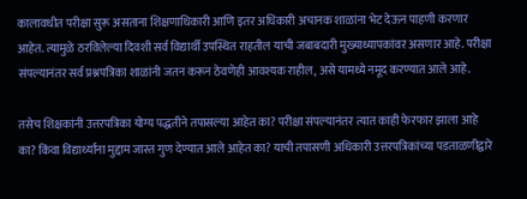कालावधीत परीक्षा सुरू असताना शिक्षणाधिकारी आणि इतर अधिकारी अचानक शाळांना भेट देऊन पाहणी करणार आहेत. त्यामुळे ठरविलेल्या दिवशी सर्व विद्यार्थी उपस्थित राहतील याची जबाबदारी मुख्याध्यापकांवर असणार आहे. परीक्षा संपल्यानंतर सर्व प्रश्नपत्रिका शाळांनी जतन करून ठेवणेही आवश्यक राहील, असे यामध्ये नमूद करण्यात आले आहे.

तसेच शिक्षकांनी उत्तरपत्रिका योग्य पद्धतीने तपासल्या आहेत का? परीक्षा संपल्यानंतर त्यात काही फेरफार झाला आहे का? किंवा विद्यार्थ्यांना मुद्दाम जास्त गुण देण्यात आले आहेत का? याची तपासणी अधिकारी उत्तरपत्रिकांच्या पडताळणीद्वारे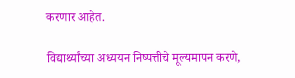करणार आहेत.

विद्यार्थ्यांच्या अध्ययन निष्पत्तीचे मूल्यमापन करणे,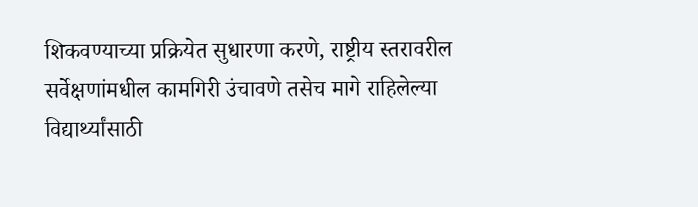शिकवण्याच्या प्रक्रियेत सुधारणा करणे, राष्ट्रीय स्तरावरील सर्वेक्षणांमधील कामगिरी उंचावणे तसेच मागे राहिलेल्या विद्यार्थ्यांसाठी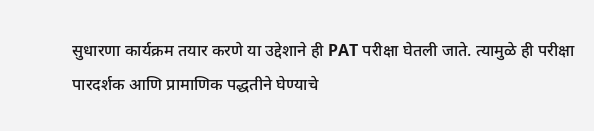सुधारणा कार्यक्रम तयार करणे या उद्देशाने ही PAT परीक्षा घेतली जाते. त्यामुळे ही परीक्षा पारदर्शक आणि प्रामाणिक पद्धतीने घेण्याचे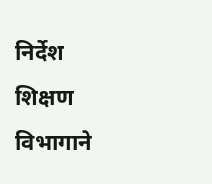निर्देश शिक्षण विभागाने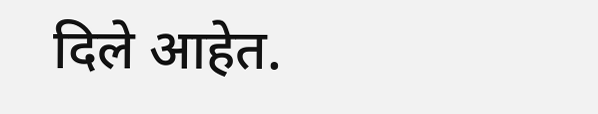दिले आहेत.